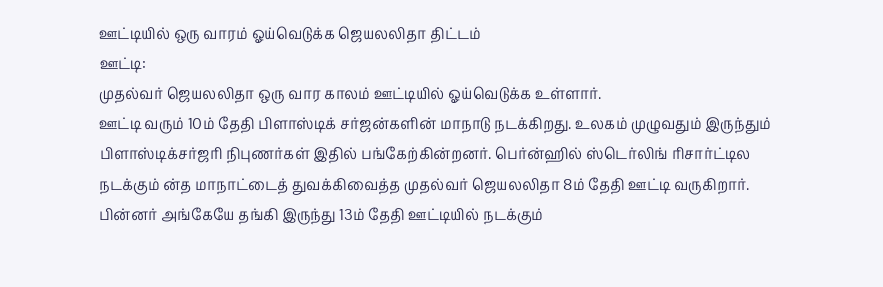ஊட்டியில் ஒரு வாரம் ஓய்வெடுக்க ஜெயலலிதா திட்டம்
ஊட்டி:
முதல்வர் ஜெயலலிதா ஒரு வார காலம் ஊட்டியில் ஓய்வெடுக்க உள்ளார்.
ஊட்டி வரும் 10ம் தேதி பிளாஸ்டிக் சர்ஜன்களின் மாநாடு நடக்கிறது. உலகம் முழுவதும் இருந்தும் பிளாஸ்டிக்சர்ஜரி நிபுணர்கள் இதில் பங்கேற்கின்றனர். பெர்ன்ஹில் ஸ்டெர்லிங் ரிசார்ட்டில நடக்கும் ன்த மாநாட்டைத் துவக்கிவைத்த முதல்வர் ஜெயலலிதா 8ம் தேதி ஊட்டி வருகிறார்.
பின்னர் அங்கேயே தங்கி இருந்து 13ம் தேதி ஊட்டியில் நடக்கும்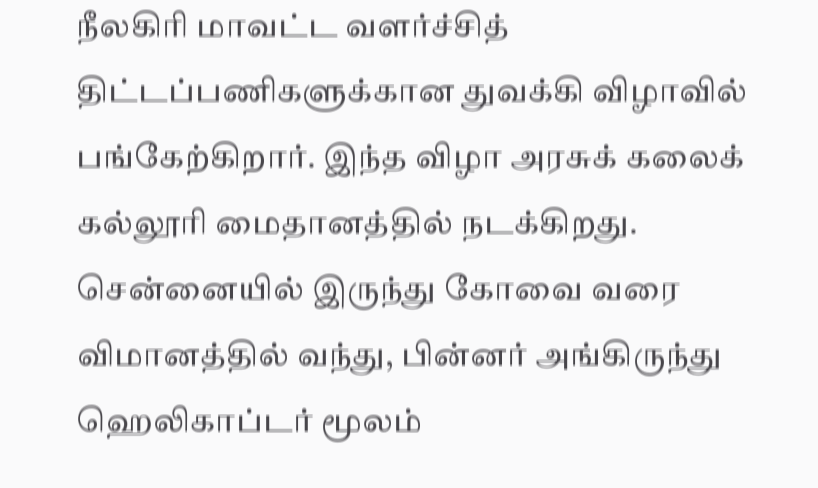நீலகிரி மாவட்ட வளர்ச்சித் திட்டப்பணிகளுக்கான துவக்கி விழாவில் பங்கேற்கிறார். இந்த விழா அரசுக் கலைக் கல்லூரி மைதானத்தில் நடக்கிறது.
சென்னையில் இருந்து கோவை வரை விமானத்தில் வந்து, பின்னர் அங்கிருந்து ஹெலிகாப்டர் மூலம்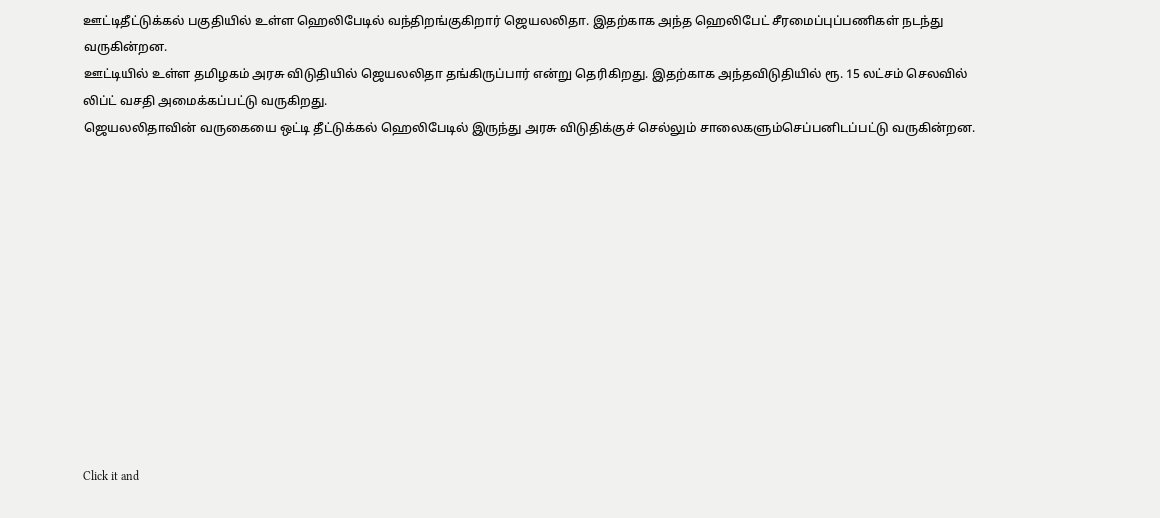ஊட்டிதீட்டுக்கல் பகுதியில் உள்ள ஹெலிபேடில் வந்திறங்குகிறார் ஜெயலலிதா. இதற்காக அந்த ஹெலிபேட் சீரமைப்புப்பணிகள் நடந்து வருகின்றன.
ஊட்டியில் உள்ள தமிழகம் அரசு விடுதியில் ஜெயலலிதா தங்கிருப்பார் என்று தெரிகிறது. இதற்காக அந்தவிடுதியில் ரூ. 15 லட்சம் செலவில் லிப்ட் வசதி அமைக்கப்பட்டு வருகிறது.
ஜெயலலிதாவின் வருகையை ஒட்டி தீட்டுக்கல் ஹெலிபேடில் இருந்து அரசு விடுதிக்குச் செல்லும் சாலைகளும்செப்பனிடப்பட்டு வருகின்றன.












Click it and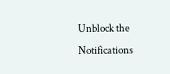Unblock the Notifications